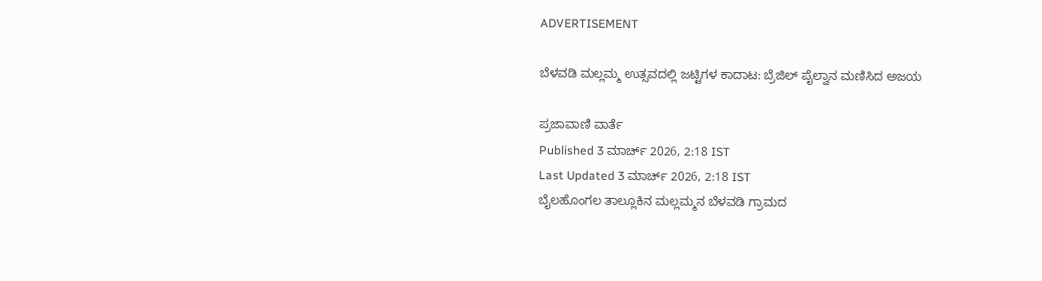ADVERTISEMENT

ಬೆಳವಡಿ ಮಲ್ಲಮ್ಮ ಉತ್ಸವದಲ್ಲಿ ಜಟ್ಟಿಗಳ ಕಾದಾಟ: ಬ್ರೆಜಿಲ್‌ ಪೈಲ್ವಾನ ಮಣಿಸಿದ ಅಜಯ

ಪ್ರಜಾವಾಣಿ ವಾರ್ತೆ
Published 3 ಮಾರ್ಚ್ 2026, 2:18 IST
Last Updated 3 ಮಾರ್ಚ್ 2026, 2:18 IST
ಬೈಲಹೊಂಗಲ ತಾಲ್ಲೂಕಿನ ಮಲ್ಲಮ್ಮನ ಬೆಳವಡಿ ಗ್ರಾಮದ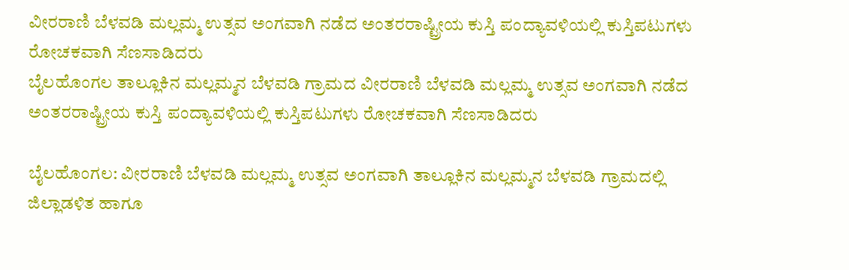ವೀರರಾಣಿ ಬೆಳವಡಿ ಮಲ್ಲಮ್ಮ ಉತ್ಸವ ಅಂಗವಾಗಿ ನಡೆದ ಅಂತರರಾಷ್ಟ್ರೀಯ ಕುಸ್ತಿ ಪಂದ್ಯಾವಳಿಯಲ್ಲಿ ಕುಸ್ತಿಪಟುಗಳು ರೋಚಕವಾಗಿ ಸೆಣಸಾಡಿದರು
ಬೈಲಹೊಂಗಲ ತಾಲ್ಲೂಕಿನ ಮಲ್ಲಮ್ಮನ ಬೆಳವಡಿ ಗ್ರಾಮದ ವೀರರಾಣಿ ಬೆಳವಡಿ ಮಲ್ಲಮ್ಮ ಉತ್ಸವ ಅಂಗವಾಗಿ ನಡೆದ ಅಂತರರಾಷ್ಟ್ರೀಯ ಕುಸ್ತಿ ಪಂದ್ಯಾವಳಿಯಲ್ಲಿ ಕುಸ್ತಿಪಟುಗಳು ರೋಚಕವಾಗಿ ಸೆಣಸಾಡಿದರು

ಬೈಲಹೊಂಗಲ: ವೀರರಾಣಿ ಬೆಳವಡಿ ಮಲ್ಲಮ್ಮ ಉತ್ಸವ ಅಂಗವಾಗಿ ತಾಲ್ಲೂಕಿನ ಮಲ್ಲಮ್ಮನ ಬೆಳವಡಿ ಗ್ರಾಮದಲ್ಲಿ ಜಿಲ್ಲಾಡಳಿತ ಹಾಗೂ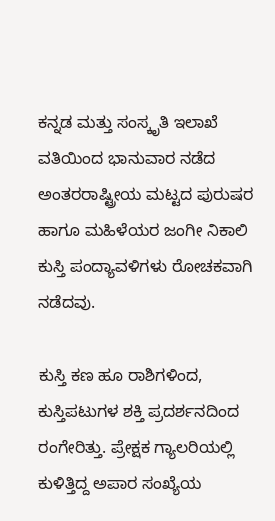ಕನ್ನಡ ಮತ್ತು ಸಂಸ್ಕೃತಿ ಇಲಾಖೆ ವತಿಯಿಂದ ಭಾನುವಾರ ನಡೆದ ಅಂತರರಾಷ್ಟ್ರೀಯ ಮಟ್ಟದ ಪುರುಷರ ಹಾಗೂ ಮಹಿಳೆಯರ ಜಂಗೀ ನಿಕಾಲಿ ಕುಸ್ತಿ ಪಂದ್ಯಾವಳಿಗಳು ರೋಚಕವಾಗಿ ನಡೆದವು.

ಕುಸ್ತಿ ಕಣ ಹೂ ರಾಶಿಗಳಿಂದ, ಕುಸ್ತಿಪಟುಗಳ ಶಕ್ತಿ ಪ್ರದರ್ಶನದಿಂದ ರಂಗೇರಿತ್ತು. ಪ್ರೇಕ್ಷಕ ಗ್ಯಾಲರಿಯಲ್ಲಿ ಕುಳಿತ್ತಿದ್ದ ಅಪಾರ ಸಂಖ್ಯೆಯ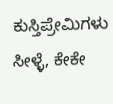ಕುಸ್ತಿಪ್ರೇಮಿಗಳು ಸೀಳ್ಳೆ, ಕೇಕೇ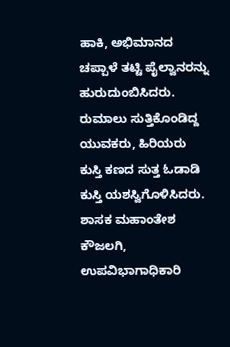ಹಾಕಿ, ಅಭಿಮಾನದ ಚಪ್ಪಾಳೆ ತಟ್ಟಿ ಪೈಲ್ವಾನರನ್ನು ಹುರುದುಂಬಿಸಿದರು. ರುಮಾಲು ಸುತ್ತಿಕೊಂಡಿದ್ದ ಯುವಕರು, ಹಿರಿಯರು ಕುಸ್ತಿ ಕಣದ ಸುತ್ತ ಓಡಾಡಿ ಕುಸ್ತಿ ಯಶಸ್ವಿಗೊಳಿಸಿದರು. ಶಾಸಕ ಮಹಾಂತೇಶ ಕೌಜಲಗಿ, ಉಪವಿಭಾಗಾಧಿಕಾರಿ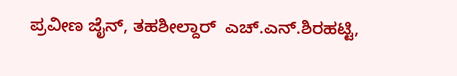ಪ್ರವೀಣ ಜೈನ್, ತಹಶೀಲ್ದಾರ್‌  ಎಚ್.ಎನ್.ಶಿರಹಟ್ಟಿ,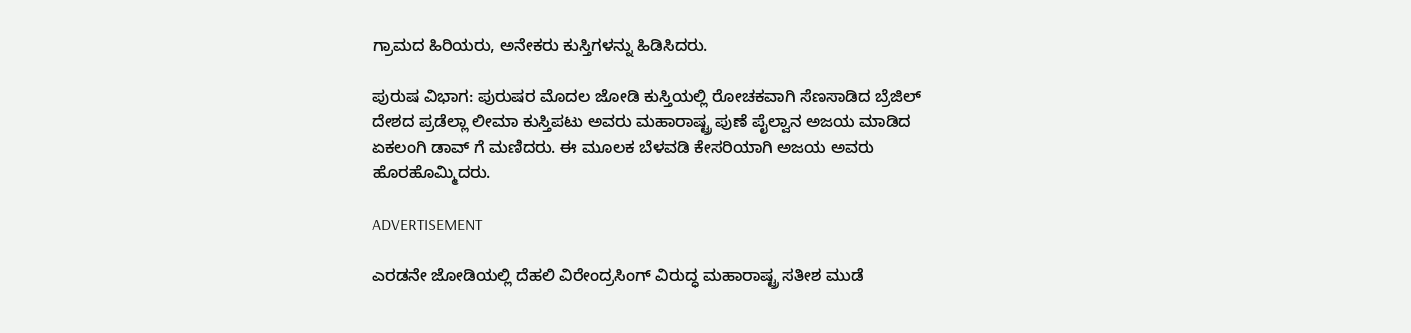ಗ್ರಾಮದ ಹಿರಿಯರು, ಅನೇಕರು ಕುಸ್ತಿಗಳನ್ನು ಹಿಡಿಸಿದರು.

ಪುರುಷ ವಿಭಾಗ: ಪುರುಷರ ಮೊದಲ ಜೋಡಿ ಕುಸ್ತಿಯಲ್ಲಿ ರೋಚಕವಾಗಿ ಸೆಣಸಾಡಿದ ಬ್ರೆಜಿಲ್ ದೇಶದ ಪ್ರಡೆಲ್ಲಾ ಲೀಮಾ ಕುಸ್ತಿಪಟು ಅವರು ಮಹಾರಾಷ್ಟ್ರ ಪುಣೆ ಪೈಲ್ವಾನ ಅಜಯ ಮಾಡಿದ ಏಕಲಂಗಿ ಡಾವ್ ಗೆ ಮಣಿದರು. ಈ ಮೂಲಕ ಬೆಳವಡಿ ಕೇಸರಿಯಾಗಿ ಅಜಯ ಅವರು ಹೊರಹೊಮ್ಮಿದರು.

ADVERTISEMENT

ಎರಡನೇ ಜೋಡಿಯಲ್ಲಿ ದೆಹಲಿ ವಿರೇಂದ್ರಸಿಂಗ್ ವಿರುದ್ಧ ಮಹಾರಾಷ್ಟ್ರ ಸತೀಶ ಮುಡೆ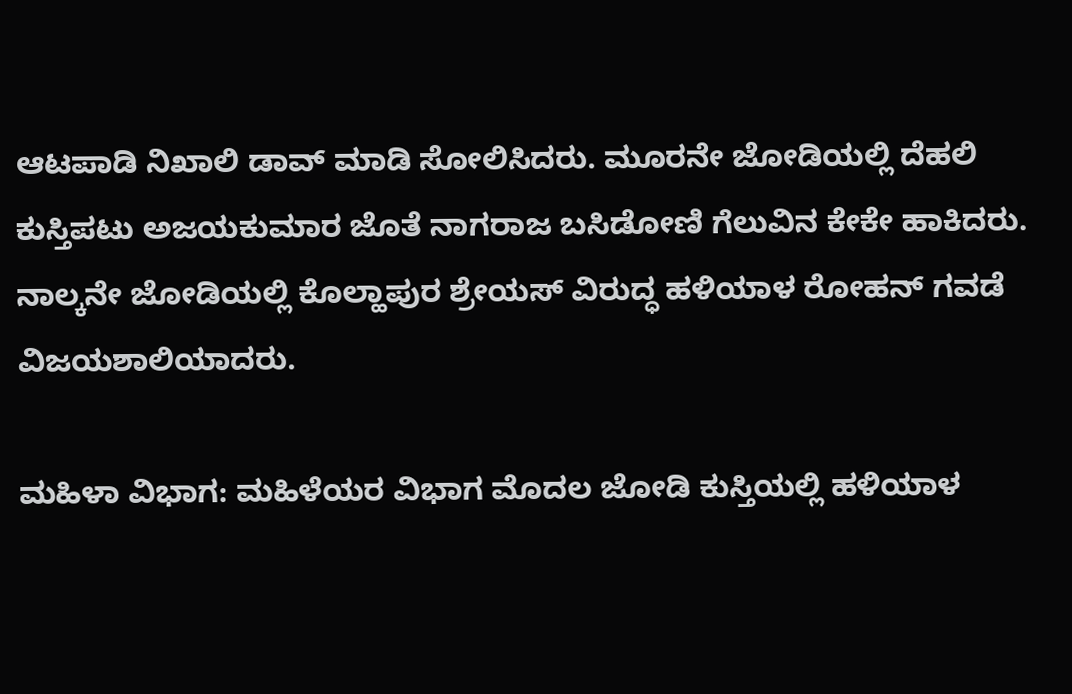ಆಟಪಾಡಿ ನಿಖಾಲಿ ಡಾವ್ ಮಾಡಿ ಸೋಲಿಸಿದರು. ಮೂರನೇ ಜೋಡಿಯಲ್ಲಿ ದೆಹಲಿ ಕುಸ್ತಿಪಟು ಅಜಯಕುಮಾರ ಜೊತೆ ನಾಗರಾಜ ಬಸಿಡೋಣಿ ಗೆಲುವಿನ ಕೇಕೇ ಹಾಕಿದರು. ನಾಲ್ಕನೇ ಜೋಡಿಯಲ್ಲಿ ಕೊಲ್ಹಾಪುರ ಶ್ರೇಯಸ್ ವಿರುದ್ಧ ಹಳಿಯಾಳ ರೋಹನ್ ಗವಡೆ ವಿಜಯಶಾಲಿಯಾದರು.

ಮಹಿಳಾ ವಿಭಾಗ: ಮಹಿಳೆಯರ ವಿಭಾಗ ಮೊದಲ ಜೋಡಿ ಕುಸ್ತಿಯಲ್ಲಿ ಹಳಿಯಾಳ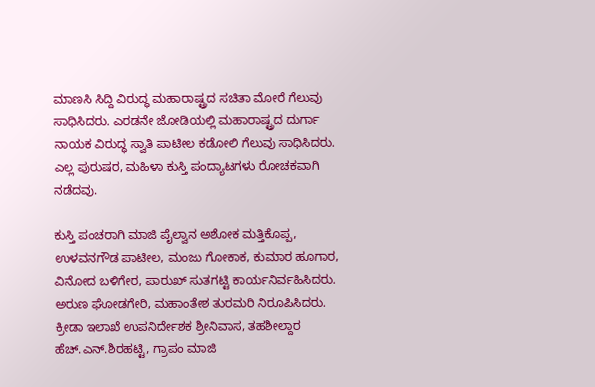ಮಾಣಸಿ ಸಿದ್ದಿ ವಿರುದ್ಧ ಮಹಾರಾಷ್ಟ್ರದ ಸಚಿತಾ ಮೋರೆ ಗೆಲುವು ಸಾಧಿಸಿದರು. ಎರಡನೇ ಜೋಡಿಯಲ್ಲಿ ಮಹಾರಾಷ್ಟ್ರದ ದುರ್ಗಾ ನಾಯಕ ವಿರುದ್ಧ ಸ್ವಾತಿ ಪಾಟೀಲ ಕಡೋಲಿ ಗೆಲುವು ಸಾಧಿಸಿದರು. ಎಲ್ಲ ಪುರುಷರ, ಮಹಿಳಾ ಕುಸ್ತಿ ಪಂದ್ಯಾಟಗಳು ರೋಚಕವಾಗಿ ನಡೆದವು.

ಕುಸ್ತಿ ಪಂಚರಾಗಿ ಮಾಜಿ ಪೈಲ್ವಾನ ಅಶೋಕ ಮತ್ತಿಕೊಪ್ಪ, ಉಳವನಗೌಡ ಪಾಟೀಲ, ಮಂಜು ಗೋಕಾಕ, ಕುಮಾರ ಹೂಗಾರ, ವಿನೋದ ಬಳಿಗೇರ, ಪಾರುಖ್ ಸುತಗಟ್ಟಿ ಕಾರ್ಯನಿರ್ವಹಿಸಿದರು. ಅರುಣ ಘೋಡಗೇರಿ, ಮಹಾಂತೇಶ ತುರಮರಿ ನಿರೂಪಿಸಿದರು. ಕ್ರೀಡಾ ಇಲಾಖೆ ಉಪನಿರ್ದೇಶಕ ಶ್ರೀನಿವಾಸ, ತಹಶೀಲ್ದಾರ ಹೆಚ್.ಎನ್.ಶಿರಹಟ್ಟಿ, ಗ್ರಾಪಂ ಮಾಜಿ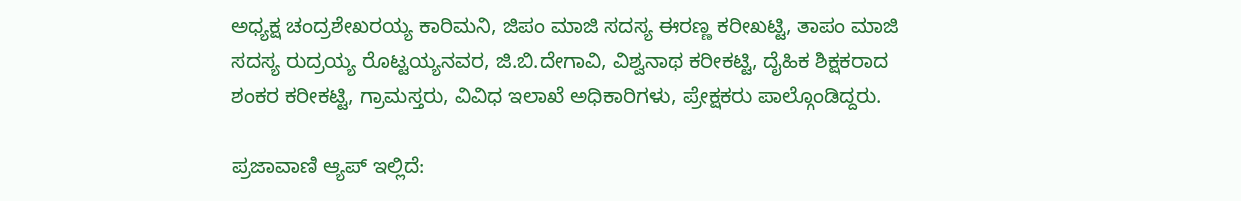ಅಧ್ಯಕ್ಷ ಚಂದ್ರಶೇಖರಯ್ಯ ಕಾರಿಮನಿ, ಜಿಪಂ ಮಾಜಿ ಸದಸ್ಯ ಈರಣ್ಣ ಕರೀಖಟ್ಟಿ, ತಾಪಂ ಮಾಜಿ ಸದಸ್ಯ ರುದ್ರಯ್ಯ ರೊಟ್ಟಯ್ಯನವರ, ಜಿ.ಬಿ.ದೇಗಾವಿ, ವಿಶ್ವನಾಥ ಕರೀಕಟ್ಟಿ, ದೈಹಿಕ ಶಿಕ್ಷಕರಾದ ಶಂಕರ ಕರೀಕಟ್ಟಿ, ಗ್ರಾಮಸ್ತರು, ವಿವಿಧ ಇಲಾಖೆ ಅಧಿಕಾರಿಗಳು, ಪ್ರೇಕ್ಷಕರು ಪಾಲ್ಗೊಂಡಿದ್ದರು.

ಪ್ರಜಾವಾಣಿ ಆ್ಯಪ್ ಇಲ್ಲಿದೆ: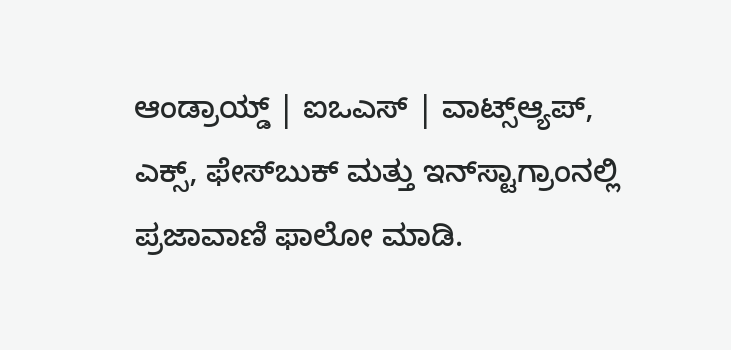ಆಂಡ್ರಾಯ್ಡ್ | ಐಒಎಸ್ | ವಾಟ್ಸ್ಆ್ಯಪ್, ಎಕ್ಸ್, ಫೇಸ್‌ಬುಕ್ ಮತ್ತು ಇನ್‌ಸ್ಟಾಗ್ರಾಂನಲ್ಲಿ ಪ್ರಜಾವಾಣಿ ಫಾಲೋ ಮಾಡಿ.